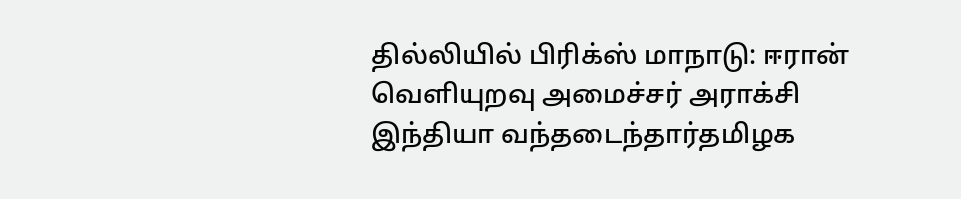தில்லியில் பிரிக்ஸ் மாநாடு: ஈரான் வெளியுறவு அமைச்சர் அராக்சி இந்தியா வந்தடைந்தார்தமிழக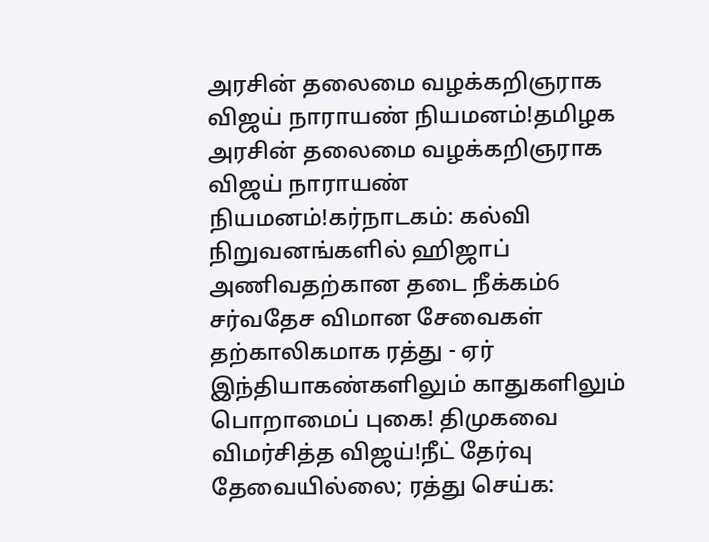அரசின் தலைமை வழக்கறிஞராக விஜய் நாராயண் நியமனம்!தமிழக அரசின் தலைமை வழக்கறிஞராக விஜய் நாராயண் நியமனம்!கர்நாடகம்: கல்வி நிறுவனங்களில் ஹிஜாப் அணிவதற்கான தடை நீக்கம்6 சர்வதேச விமான சேவைகள் தற்காலிகமாக ரத்து - ஏர் இந்தியாகண்களிலும் காதுகளிலும் பொறாமைப் புகை! திமுகவை விமர்சித்த விஜய்!நீட் தேர்வு தேவையில்லை; ரத்து செய்க: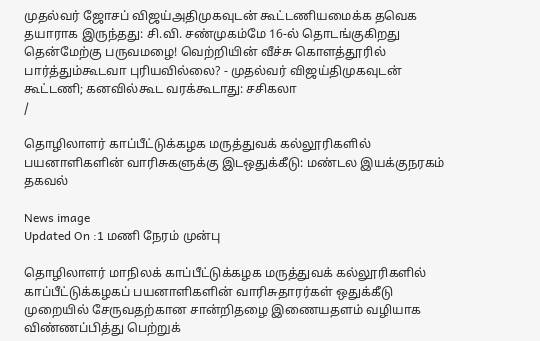முதல்வர் ஜோசப் விஜய்அதிமுகவுடன் கூட்டணியமைக்க தவெக தயாராக இருந்தது: சி.வி. சண்முகம்மே 16-ல் தொடங்குகிறது தென்மேற்கு பருவமழை! வெற்றியின் வீச்சு கொளத்தூரில் பார்த்தும்கூடவா புரியவில்லை? - முதல்வர் விஜய்திமுகவுடன் கூட்டணி; கனவில்கூட வரக்கூடாது: சசிகலா
/

தொழிலாளர் காப்பீட்டுக்கழக மருத்துவக் கல்லூரிகளில் பயனாளிகளின் வாரிசுகளுக்கு இடஒதுக்கீடு: மண்டல இயக்குநரகம் தகவல்

News image
Updated On :1 மணி நேரம் முன்பு

தொழிலாளர் மாநிலக் காப்பீட்டுக்கழக மருத்துவக் கல்லூரிகளில் காப்பீட்டுக்கழகப் பயனாளிகளின் வாரிசுதாரர்கள் ஒதுக்கீடு முறையில் சேருவதற்கான சான்றிதழை இணையதளம் வழியாக விண்ணப்பித்து பெற்றுக்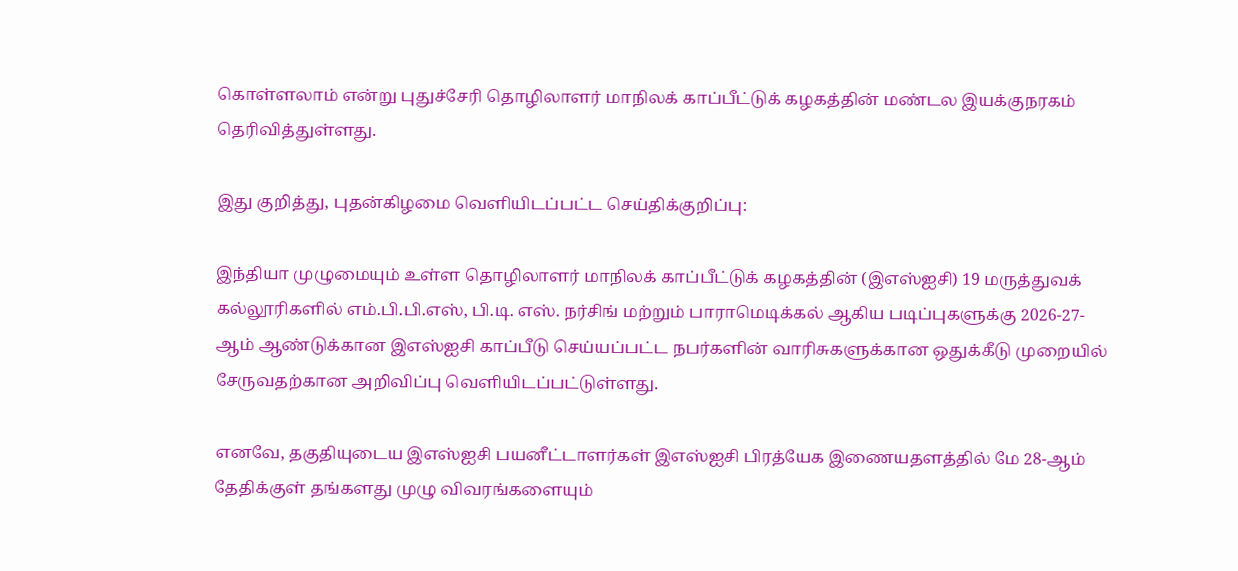கொள்ளலாம் என்று புதுச்சேரி தொழிலாளர் மாநிலக் காப்பீட்டுக் கழகத்தின் மண்டல இயக்குநரகம் தெரிவித்துள்ளது.

இது குறித்து, புதன்கிழமை வெளியிடப்பட்ட செய்திக்குறிப்பு:

இந்தியா முழுமையும் உள்ள தொழிலாளர் மாநிலக் காப்பீட்டுக் கழகத்தின் (இஎஸ்ஐசி) 19 மருத்துவக் கல்லூரிகளில் எம்.பி.பி.எஸ், பி.டி. எஸ். நர்சிங் மற்றும் பாராமெடிக்கல் ஆகிய படிப்புகளுக்கு 2026-27- ஆம் ஆண்டுக்கான இஎஸ்ஐசி காப்பீடு செய்யப்பட்ட நபர்களின் வாரிசுகளுக்கான ஒதுக்கீடு முறையில் சேருவதற்கான அறிவிப்பு வெளியிடப்பட்டுள்ளது.

எனவே, தகுதியுடைய இஎஸ்ஐசி பயனீட்டாளர்கள் இஎஸ்ஐசி பிரத்யேக இணையதளத்தில் மே 28-ஆம் தேதிக்குள் தங்களது முழு விவரங்களையும்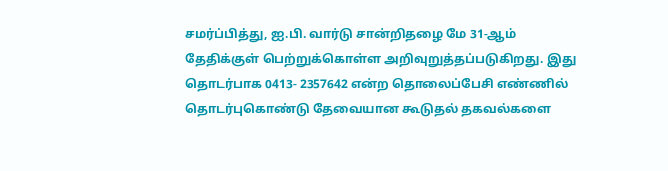சமர்ப்பித்து, ஐ.பி. வார்டு சான்றிதழை மே 31-ஆம் தேதிக்குள் பெற்றுக்கொள்ள அறிவுறுத்தப்படுகிறது. இது தொடர்பாக 0413- 2357642 என்ற தொலைப்பேசி எண்ணில் தொடர்புகொண்டு தேவையான கூடுதல் தகவல்களை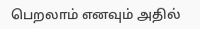பெறலாம் எனவும் அதில்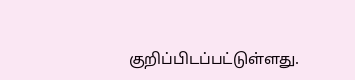குறிப்பிடப்பட்டுள்ளது.